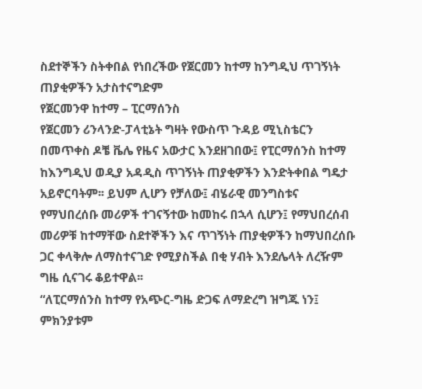ስደተኞችን ስትቀበል የነበረችው የጀርመን ከተማ ከንግዲህ ጥገኝነት ጠያቂዎችን አታስተናግድም
የጀርመንዋ ከተማ – ፒርማሰንስ
የጀርመን ሪንላንድ-ፓላቲኔት ግዛት የውስጥ ጉዳይ ሚኒስቴርን በመጥቀስ ዶቼ ቬሌ የዜና አውታር እንደዘገበው፤ የፒርማሰንስ ከተማ ከእንግዲህ ወዲያ አዳዲስ ጥገኝነት ጠያቂዎችን እንድትቀበል ግዴታ አይኖርባትም፡፡ ይህም ሊሆን የቻለው፤ ብሄራዊ መንግስቱና የማህበረሰቡ መሪዎች ተገናኝተው ከመከሩ በኋላ ሲሆን፤ የማህበረሰብ መሪዎቹ ከተማቸው ስደተኞችን እና ጥገኝነት ጠያቂዎችን ከማህበረሰቡ ጋር ቀላቅሎ ለማስተናገድ የሚያስችል በቂ ሃብት እንደሌላት ለረዥም ግዜ ሲናገሩ ቆይተዋል፡፡
“ለፒርማሰንስ ከተማ የአጭር-ግዜ ድጋፍ ለማድረግ ዝግጁ ነን፤ ምክንያቱም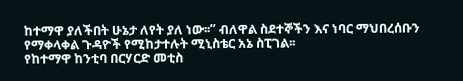ከተማዋ ያለችበት ሁኔታ ለየት ያለ ነው፡፡” ብለዋል ስደተኞችን እና ነባር ማህበረሰቡን የማቀላቀል ጉዳዮች የሚከታተሉት ሚኒስቴር አኔ ስፒገል፡፡
የከተማዋ ከንቲባ በርሃርድ መቲስ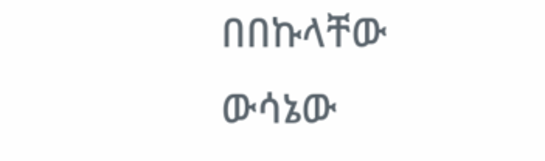በበኩላቸው ውሳኔው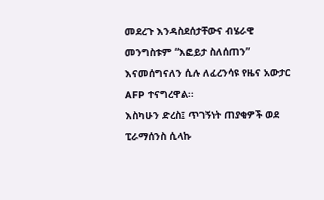መደረጉ እንዳስደሰታቸውና ብሄራዊ መንግስቱም “እፎይታ ስለሰጠን” እናመሰግናለን ሲሉ ለፈረንሳዩ የዜና አውታር AFP ተናግረዋል፡፡
እስካሁን ድረስ፤ ጥገኝነት ጠያቂዎች ወደ ፒራማሰንስ ሲላኩ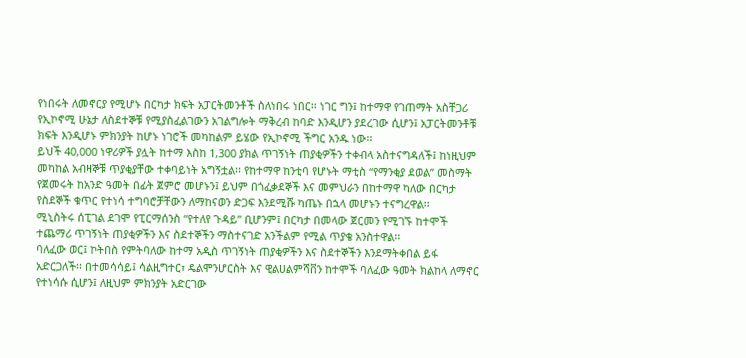የነበሩት ለመኖርያ የሚሆኑ በርካታ ክፍት አፓርትመንቶች ስለነበሩ ነበር፡፡ ነገር ግን፤ ከተማዋ የገጠማት አስቸጋሪ የኢኮኖሚ ሁኔታ ለስደተኞቹ የሚያስፈልገውን አገልግሎት ማቅረብ ከባድ እንዲሆን ያደረገው ሲሆን፤ አፓርትመንቶቹ ክፍት እንዲሆኑ ምክንያት ከሆኑ ነገሮች መካከልም ይሄው የኢኮኖሚ ችግር አንዱ ነው፡፡
ይህች 40,000 ነዋሪዎች ያሏት ከተማ እስከ 1,300 ያክል ጥገኝነት ጠያቂዎችን ተቀብላ አስተናግዳለች፤ ከነዚህም መካከል አብዛኞቹ ጥያቂያቸው ተቀባይነት አግኝቷል፡፡ የከተማዋ ከንቲባ የሆኑት ማቲስ “የማንቂያ ደወል” መስማት የጀመሩት ከአንድ ዓመት በፊት ጀምሮ መሆኑን፤ ይህም በጎፈቃደኞች እና መምህራን በከተማዋ ካለው በርካታ የስደኞች ቁጥር የተነሳ ተግባሮቻቸውን ለማከናወን ድጋፍ እንደሚሹ ካጤኑ በኋላ መሆኑን ተናግረዋል፡፡
ሚኒስትሩ ሰፒገል ደገሞ የፒርማሰንስ “የተለየ ጉዳይ” ቢሆንም፤ በርካታ በመላው ጀርመን የሚገኙ ከተሞች ተጨማሪ ጥገኝነት ጠያቂዎችን እና ስደተኞችን ማስተናገድ አንችልም የሚል ጥያቄ አንስተዋል፡፡
ባለፈው ወር፤ ኮትበስ የምትባለው ከተማ አዲስ ጥገኝነት ጠያቂዎችን እና ስደተኞችን እንደማትቀበል ይፋ አድርጋለች፡፡ በተመሳሳይ፤ ሳልዚግተር፣ ዴልሞንሆርስት እና ዊልሀልምሻቨን ከተሞች ባለፈው ዓመት ክልከላ ለማኖር የተነሳሱ ሲሆን፤ ለዚህም ምክንያት አድርገው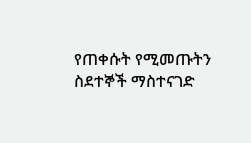የጠቀሱት የሚመጡትን ስደተኞች ማስተናገድ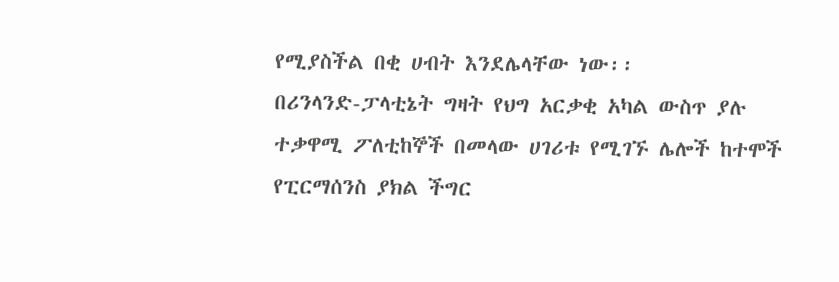የሚያስችል በቂ ሀብት እንደሌላቸው ነው፡፡
በሪንላንድ-ፓላቲኔት ግዛት የህግ አርቃቂ አካል ውስጥ ያሉ ተቃዋሚ ፖለቲከኞች በመላው ሀገሪቱ የሚገኙ ሌሎች ከተሞች የፒርማሰንስ ያክል ችግር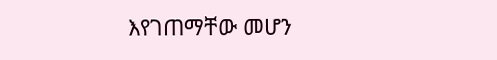እየገጠማቸው መሆን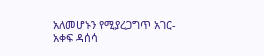አለመሆኑን የሚያረጋግጥ አገር-አቀፍ ዳሰሳ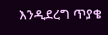እንዲደረግ ጥያቄ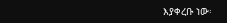እያቀረቡ ነው፡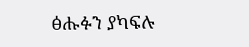ፅሑፉን ያካፍሉ